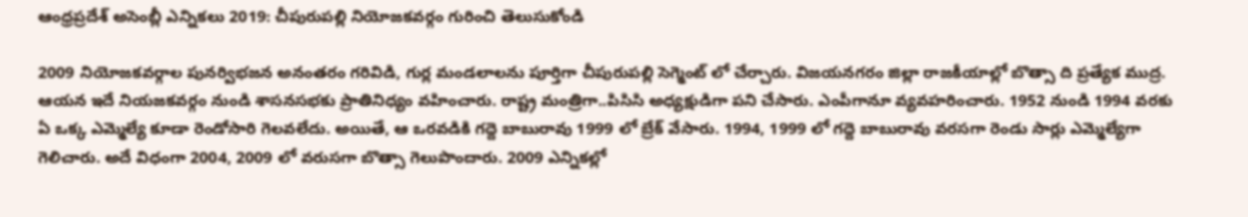ఆంధ్రప్రదేశ్ అసెంబ్లీ ఎన్నికలు 2019: చీపురుప‌ల్లి నియోజ‌క‌వ‌ర్గం గురించి తెలుసుకోండి

2009 నియోజ‌క‌వ‌ర్గాల పున‌ర్విభ‌జ‌న అనంత‌రం గ‌రివిడి, గుర్ల మండ‌లాల‌ను పూర్తిగా చీపురుప‌ల్లి సెగ్మెంట్ లో చేర్చారు. విజ‌య‌న‌గ‌రం జిల్లా రాజ‌కీయాల్లో బొత్సా ది ప్ర‌త్యేక ముద్ర‌. ఆయ‌న ఇదే నియ‌జ‌క‌వ‌ర్గం నుండి శాస‌న‌స‌భ‌కు ప్రాతినిధ్యం వ‌హించారు. రాష్ట్ర మంత్రిగా..పిసిసి అధ్య‌క్షుడిగా ప‌ని చేసారు. ఎంపీగానూ వ్య‌వ‌హ‌రించారు. 1952 నుండి 1994 వర‌కు ఏ ఒక్క ఎమ్మెల్యే కూడా రెండోసారి గెల‌వ‌లేదు. అయితే, ఆ ఒర‌వ‌డికి గ‌ద్దె బాబురావు 1999 లో బ్రేక్ వేసారు. 1994, 1999 లో గ‌ద్దె బాబురావు వ‌ర‌స‌గా రెండు సార్లు ఎమ్మెల్యేగా గెలిచారు. అదే విధంగా 2004, 2009 లో వ‌రుస‌గా బొత్సా గెలుపొందారు. 2009 ఎన్నిక‌ల్లో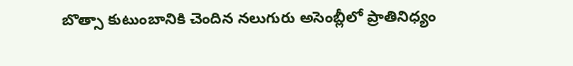బొత్సా కుటుంబానికి చెందిన నలుగురు అసెంబ్లీలో ప్రాతినిధ్యం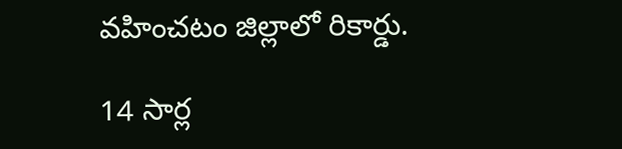వ‌హించ‌టం జిల్లాలో రికార్డు.

14 సార్ల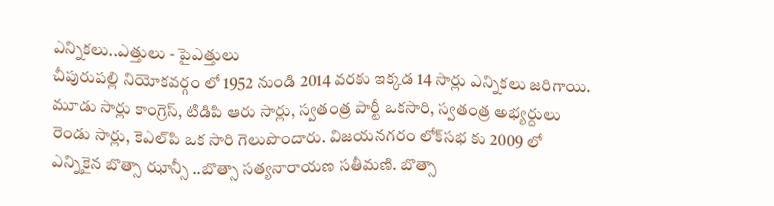ఎన్నిక‌లు..ఎత్తులు - పైఎత్తులు
చీపురుప‌ల్లి నియోక‌వ‌ర్గం లో 1952 నుండి 2014 వ‌ర‌కు ఇక్క‌డ 14 సార్లు ఎన్నిక‌లు జ‌రిగాయి. మూడు సార్లు కాంగ్రెస్‌, టిడిపి ఆరు సార్లు, స్వ‌తంత్ర పార్టీ ఒక‌సారి, స్వ‌తంత్ర అభ్య‌ర్దులు రెండు సార్లు, కెఎల్‌పి ఒక సారి గెలుపొందారు. విజ‌య‌న‌గ‌రం లోక్‌స‌భ కు 2009 లో ఎన్నికైన బొత్సా ఝాన్సీ ..బొత్సా స‌త్య‌నారాయ‌ణ స‌తీమ‌ణి. బొత్సా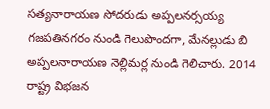స‌త్య‌నారాయ‌ణ సోద‌రుడు అప్పల‌న‌ర్స‌య్య గ‌జ‌ప‌తిన‌గ‌రం నుండి గెలుపొంద‌గా, మేన‌ల్లుడు బి అప్ప‌ల‌నారాయ‌ణ నెల్లిమ‌ర్ల నుండి గెలిచారు. 2014 రాష్ట్ర విభ‌జ‌న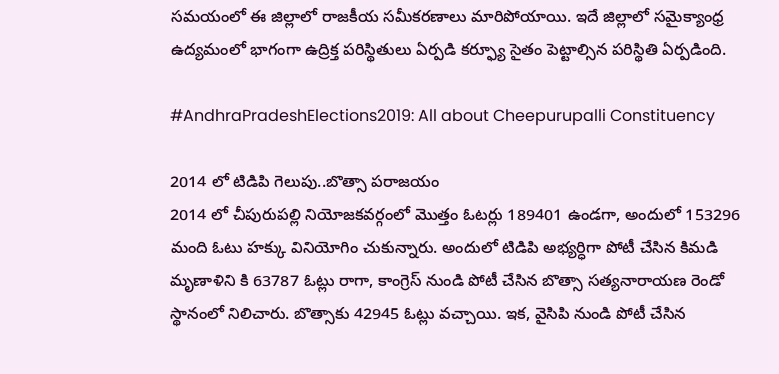స‌మ‌యంలో ఈ జిల్లాలో రాజ‌కీయ స‌మీక‌ర‌ణాలు మారిపోయాయి. ఇదే జిల్లాలో స‌మైక్యాంధ్ర ఉద్య‌మంలో భాగంగా ఉద్రిక్త ప‌రిస్థితులు ఏర్ప‌డి క‌ర్ఫ్యూ సైతం పెట్టాల్సిన ప‌రిస్థితి ఏర్ప‌డింది.

#AndhraPradeshElections2019: All about Cheepurupalli Constituency

2014 లో టిడిపి గెలుపు..బొత్సా ప‌రాజ‌యం
2014 లో చీపురుప‌ల్లి నియోజ‌క‌వ‌ర్గంలో మొత్తం ఓట‌ర్లు 189401 ఉండ‌గా, అందులో 153296 మంది ఓటు హ‌క్కు వినియోగిం చుకున్నారు. అందులో టిడిపి అభ్య‌ర్ధిగా పోటీ చేసిన కిమ‌డి మృణాళిని కి 63787 ఓట్లు రాగా, కాంగ్రెస్ నుండి పోటీ చేసిన బొత్సా స‌త్య‌నారాయ‌ణ రెండో స్థానంలో నిలిచారు. బొత్సాకు 42945 ఓట్లు వ‌చ్చాయి. ఇక‌, వైసిపి నుండి పోటీ చేసిన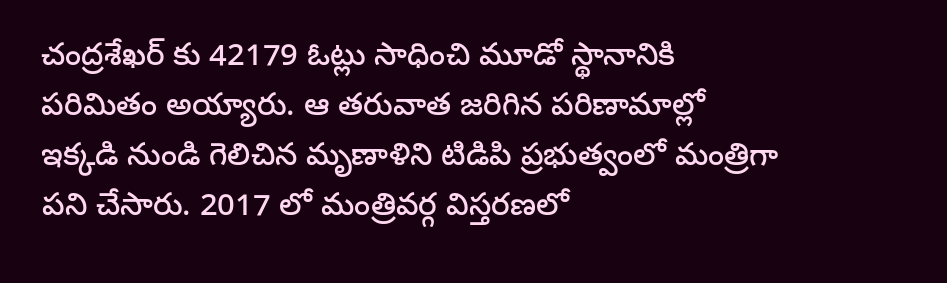చంద్ర‌శేఖ‌ర్ కు 42179 ఓట్లు సాధించి మూడో స్థానానికి ప‌రిమితం అయ్యారు. ఆ త‌రువాత జ‌రిగిన ప‌రిణామాల్లో ఇక్క‌డి నుండి గెలిచిన మృణాళిని టిడిపి ప్ర‌భుత్వంలో మంత్రిగా ప‌ని చేసారు. 2017 లో మంత్రివర్గ విస్త‌ర‌ణ‌లో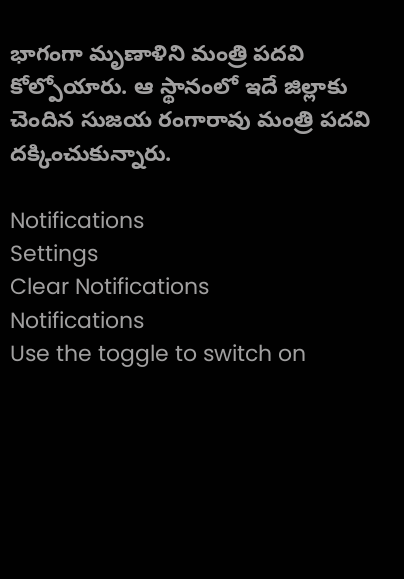భాగంగా మృణాళిని మంత్రి ప‌ద‌వి కోల్పోయారు. ఆ స్థానంలో ఇదే జిల్లాకు చెందిన సుజ‌య రంగారావు మంత్రి ప‌ద‌వి ద‌క్కించుకున్నారు.

Notifications
Settings
Clear Notifications
Notifications
Use the toggle to switch on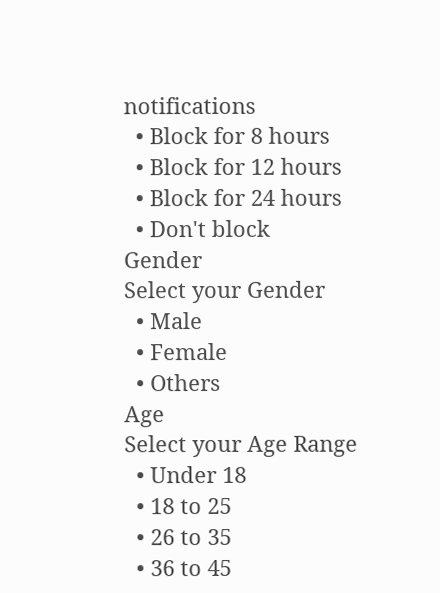notifications
  • Block for 8 hours
  • Block for 12 hours
  • Block for 24 hours
  • Don't block
Gender
Select your Gender
  • Male
  • Female
  • Others
Age
Select your Age Range
  • Under 18
  • 18 to 25
  • 26 to 35
  • 36 to 45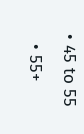• 45 to 55
  • 55+